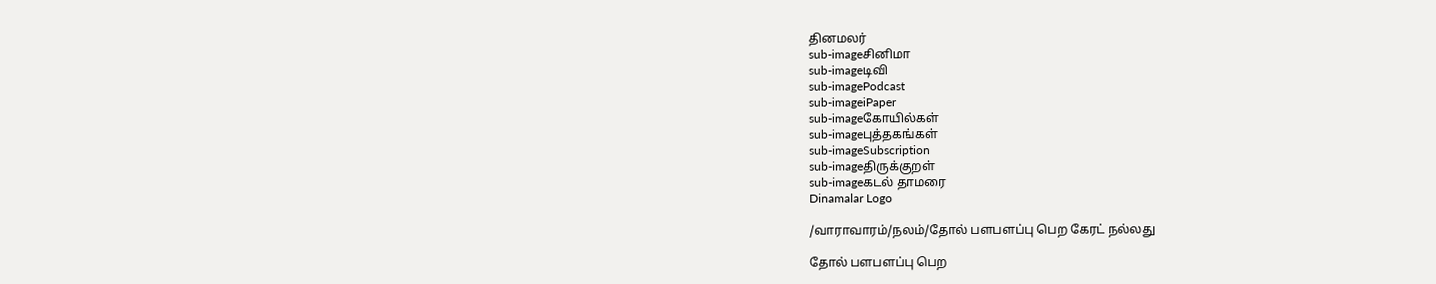தினமலர்
sub-imageசினிமா
sub-imageடிவி
sub-imagePodcast
sub-imageiPaper
sub-imageகோயில்கள்
sub-imageபுத்தகங்கள்
sub-imageSubscription
sub-imageதிருக்குறள்
sub-imageகடல் தாமரை
Dinamalar Logo

/வாராவாரம்/நலம்/தோல் பளபளப்பு பெற கேரட் நல்லது

தோல் பளபளப்பு பெற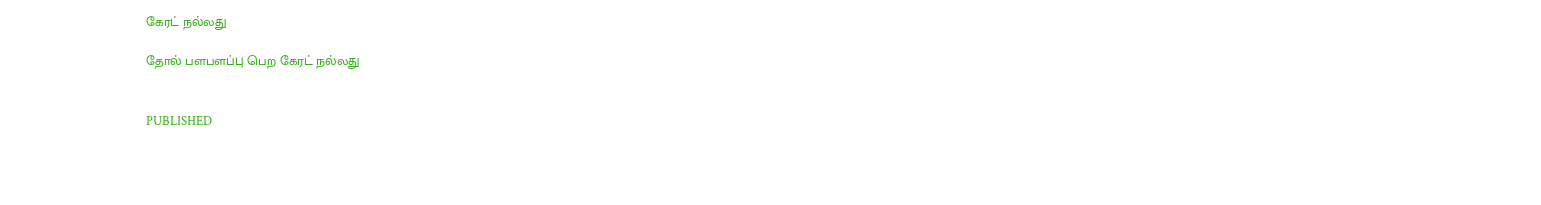கேரட் நல்லது

தோல் பளபளப்பு பெற கேரட் நல்லது


PUBLISHED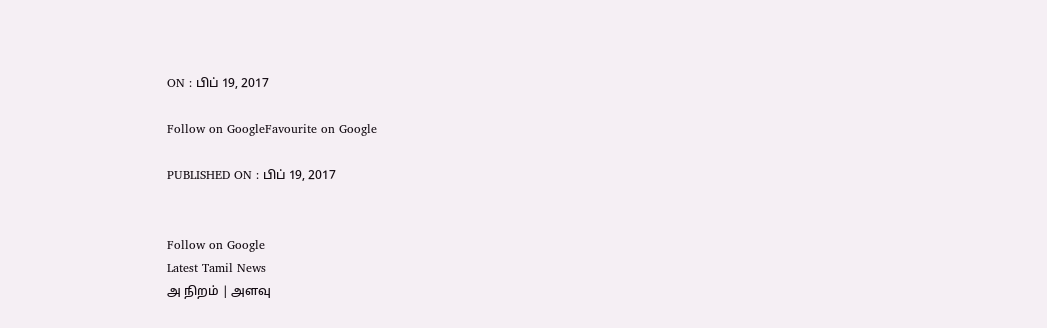ON : பிப் 19, 2017

Follow on GoogleFavourite on Google

PUBLISHED ON : பிப் 19, 2017


Follow on Google
Latest Tamil News
அ நிறம் | அளவு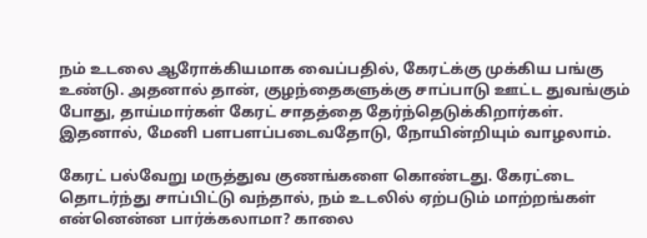நம் உடலை ஆரோக்கியமாக வைப்பதில், கேரட்க்கு முக்கிய பங்கு உண்டு. அதனால் தான், குழந்தைகளுக்கு சாப்பாடு ஊட்ட துவங்கும் போது, தாய்மார்கள் கேரட் சாதத்தை தேர்ந்தெடுக்கிறார்கள். இதனால், மேனி பளபளப்படைவதோடு, நோயின்றியும் வாழலாம்.

கேரட் பல்வேறு மருத்துவ குணங்களை கொண்டது. கேரட்டை தொடர்ந்து சாப்பிட்டு வந்தால், நம் உடலில் ஏற்படும் மாற்றங்கள் என்னென்ன பார்க்கலாமா? காலை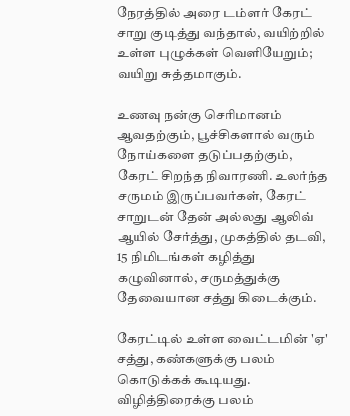நேரத்தில் அரை டம்ளர் கேரட் சாறு குடித்து வந்தால், வயிற்றில் உள்ள புழுக்கள் வெளியேறும்; வயிறு சுத்தமாகும்.

உணவு நன்கு செரிமானம் ஆவதற்கும், பூச்சிகளால் வரும் நோய்களை தடுப்பதற்கும், கேரட் சிறந்த நிவாரணி. உலர்ந்த சருமம் இருப்பவர்கள், கேரட் சாறுடன் தேன் அல்லது ஆலிவ் ஆயில் சேர்த்து, முகத்தில் தடவி, 15 நிமிடங்கள் கழித்து கழுவினால், சருமத்துக்கு தேவையான சத்து கிடைக்கும்.

கேரட்டில் உள்ள வைட்டமின் 'ஏ' சத்து, கண்களுக்கு பலம் கொடுக்கக் கூடியது. விழித்திரைக்கு பலம்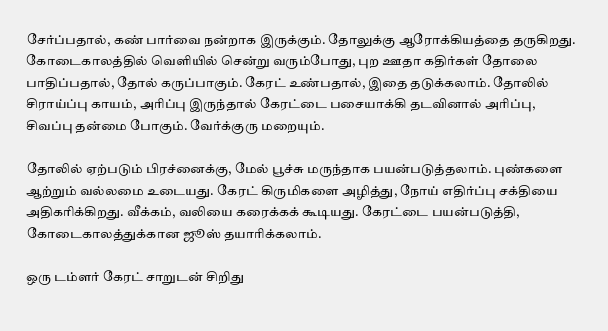சேர்ப்பதால், கண் பார்வை நன்றாக இருக்கும். தோலுக்கு ஆரோக்கியத்தை தருகிறது. கோடைகாலத்தில் வெளியில் சென்று வரும்போது, புற ஊதா கதிர்கள் தோலை பாதிப்பதால், தோல் கருப்பாகும். கேரட் உண்பதால், இதை தடுக்கலாம். தோலில் சிராய்ப்பு காயம், அரிப்பு இருந்தால் கேரட்டை பசையாக்கி தடவினால் அரிப்பு, சிவப்பு தன்மை போகும். வேர்க்குரு மறையும்.

தோலில் ஏற்படும் பிரச்னைக்கு, மேல் பூச்சு மருந்தாக பயன்படுத்தலாம். புண்களை ஆற்றும் வல்லமை உடையது. கேரட் கிருமிகளை அழித்து, நோய் எதிர்ப்பு சக்தியை அதிகரிக்கிறது. வீக்கம், வலியை கரைக்கக் கூடியது. கேரட்டை பயன்படுத்தி, கோடைகாலத்துக்கான ஜூஸ் தயாரிக்கலாம்.

ஒரு டம்ளர் கேரட் சாறுடன் சிறிது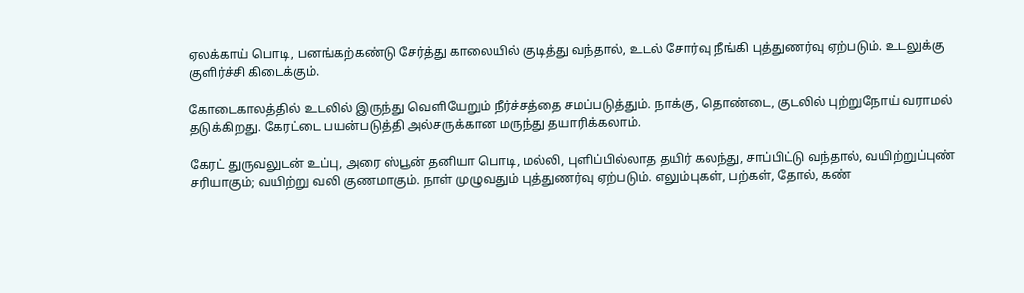ஏலக்காய் பொடி, பனங்கற்கண்டு சேர்த்து காலையில் குடித்து வந்தால், உடல் சோர்வு நீங்கி புத்துணர்வு ஏற்படும். உடலுக்கு குளிர்ச்சி கிடைக்கும்.

கோடைகாலத்தில் உடலில் இருந்து வெளியேறும் நீர்ச்சத்தை சமப்படுத்தும். நாக்கு, தொண்டை, குடலில் புற்றுநோய் வராமல் தடுக்கிறது. கேரட்டை பயன்படுத்தி அல்சருக்கான மருந்து தயாரிக்கலாம்.

கேரட் துருவலுடன் உப்பு, அரை ஸ்பூன் தனியா பொடி, மல்லி, புளிப்பில்லாத தயிர் கலந்து, சாப்பிட்டு வந்தால், வயிற்றுப்புண் சரியாகும்; வயிற்று வலி குணமாகும். நாள் முழுவதும் புத்துணர்வு ஏற்படும். எலும்புகள், பற்கள், தோல், கண்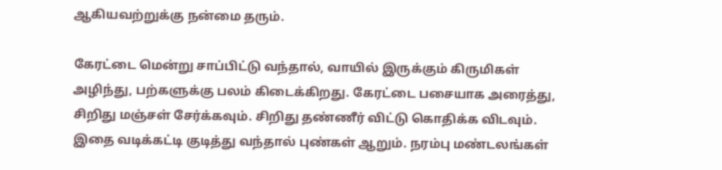ஆகியவற்றுக்கு நன்மை தரும்.

கேரட்டை மென்று சாப்பிட்டு வந்தால், வாயில் இருக்கும் கிருமிகள் அழிந்து, பற்களுக்கு பலம் கிடைக்கிறது. கேரட்டை பசையாக அரைத்து, சிறிது மஞ்சள் சேர்க்கவும். சிறிது தண்ணீர் விட்டு கொதிக்க விடவும். இதை வடிக்கட்டி குடித்து வந்தால் புண்கள் ஆறும். நரம்பு மண்டலங்கள்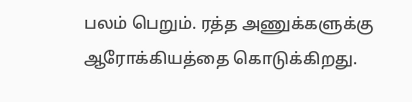பலம் பெறும். ரத்த அணுக்களுக்கு ஆரோக்கியத்தை கொடுக்கிறது.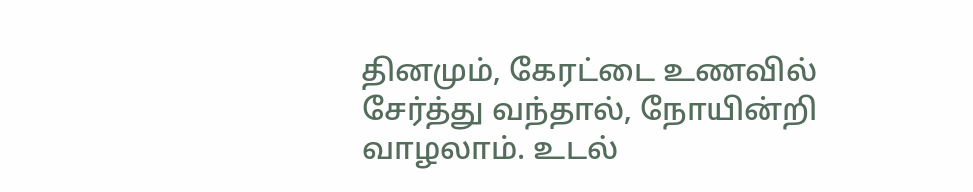தினமும், கேரட்டை உணவில் சேர்த்து வந்தால், நோயின்றி வாழலாம். உடல்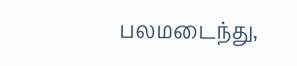பலமடைந்து,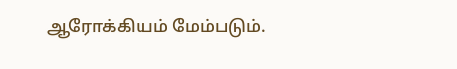ஆரோக்கியம் மேம்படும்.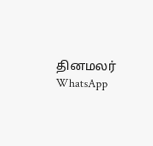தினமலர் WhatsApp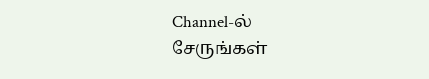Channel-ல் சேருங்கள்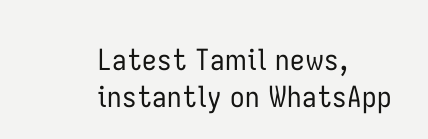Latest Tamil news, instantly on WhatsApp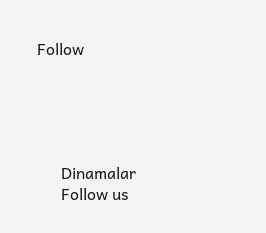Follow





      Dinamalar
      Follow us